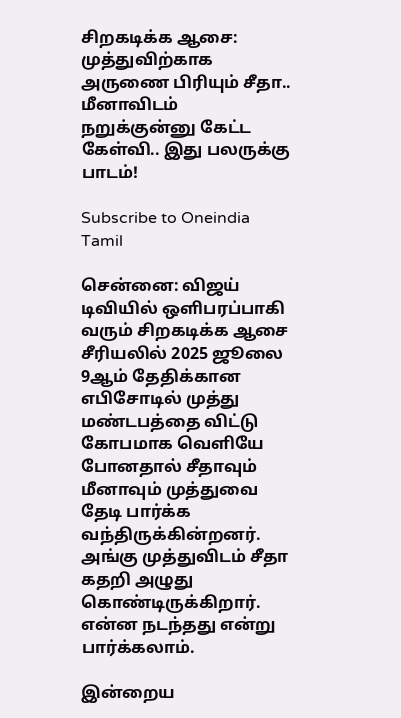சிறகடிக்க ஆசை: முத்துவிற்காக அருணை பிரியும் சீதா.. மீனாவிடம் நறுக்குன்னு கேட்ட கேள்வி.. இது பலருக்கு பாடம்!

Subscribe to Oneindia Tamil

சென்னை: விஜய் டிவியில் ஒளிபரப்பாகி வரும் சிறகடிக்க ஆசை சீரியலில் 2025 ஜூலை 9ஆம் தேதிக்கான எபிசோடில் முத்து மண்டபத்தை விட்டு கோபமாக வெளியே போனதால் சீதாவும் மீனாவும் முத்துவை தேடி பார்க்க வந்திருக்கின்றனர். அங்கு முத்துவிடம் சீதா கதறி அழுது கொண்டிருக்கிறார். என்ன நடந்தது என்று பார்க்கலாம்.

இன்றைய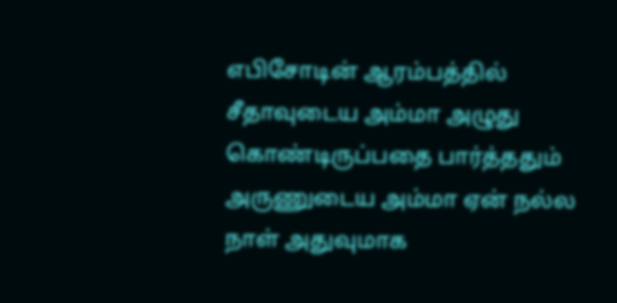எபிசோடின் ஆரம்பத்தில் சீதாவுடைய அம்மா அழுது கொண்டிருப்பதை பார்த்ததும் அருணுடைய அம்மா ஏன் நல்ல நாள் அதுவுமாக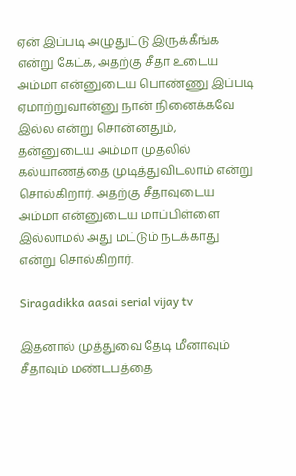ஏன் இப்படி அழுதுட்டு இருக்கீங்க என்று கேட்க, அதற்கு சீதா உடைய அம்மா என்னுடைய பொண்ணு இப்படி ஏமாற்றுவான்னு நான் நினைக்கவே இல்ல என்று சொன்னதும், தன்னுடைய அம்மா முதலில் கல்யாணத்தை முடித்துவிடலாம் என்று சொல்கிறார். அதற்கு சீதாவுடைய அம்மா என்னுடைய மாப்பிள்ளை இல்லாமல் அது மட்டும் நடக்காது என்று சொல்கிறார்.

Siragadikka aasai serial vijay tv

இதனால் முத்துவை தேடி மீனாவும் சீதாவும் மண்டபத்தை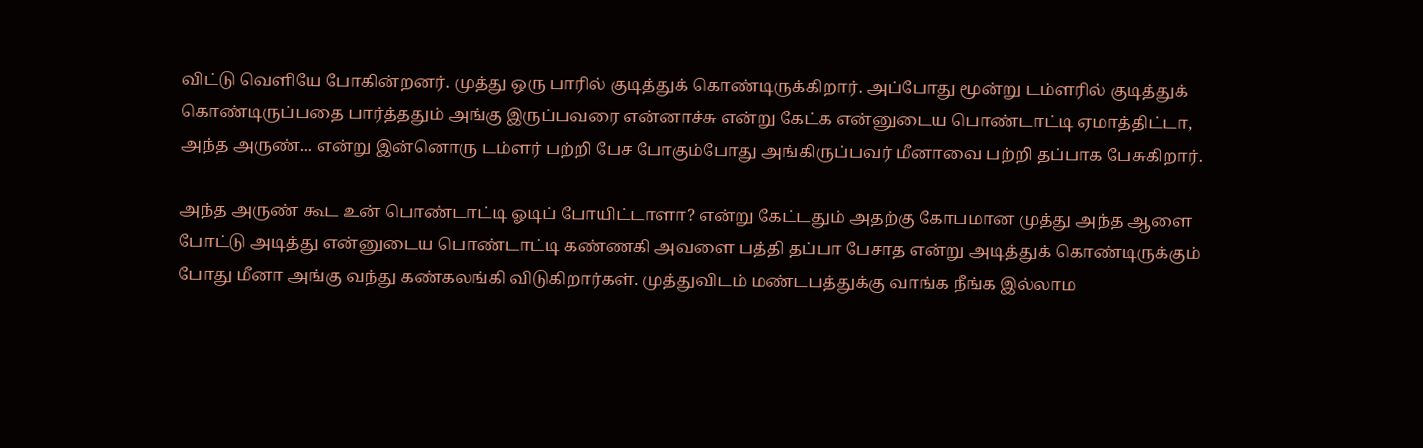விட்டு வெளியே போகின்றனர். முத்து ஒரு பாரில் குடித்துக் கொண்டிருக்கிறார். அப்போது மூன்று டம்ளரில் குடித்துக் கொண்டிருப்பதை பார்த்ததும் அங்கு இருப்பவரை என்னாச்சு என்று கேட்க என்னுடைய பொண்டாட்டி ஏமாத்திட்டா, அந்த அருண்... என்று இன்னொரு டம்ளர் பற்றி பேச போகும்போது அங்கிருப்பவர் மீனாவை பற்றி தப்பாக பேசுகிறார்.

அந்த அருண் கூட உன் பொண்டாட்டி ஓடிப் போயிட்டாளா? என்று கேட்டதும் அதற்கு கோபமான முத்து அந்த ஆளை போட்டு அடித்து என்னுடைய பொண்டாட்டி கண்ணகி அவளை பத்தி தப்பா பேசாத என்று அடித்துக் கொண்டிருக்கும் போது மீனா அங்கு வந்து கண்கலங்கி விடுகிறார்கள். முத்துவிடம் மண்டபத்துக்கு வாங்க நீங்க இல்லாம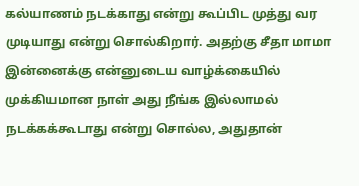கல்யாணம் நடக்காது என்று கூப்பிட முத்து வர முடியாது என்று சொல்கிறார். அதற்கு சீதா மாமா இன்னைக்கு என்னுடைய வாழ்க்கையில் முக்கியமான நாள் அது நீங்க இல்லாமல் நடக்கக்கூடாது என்று சொல்ல, அதுதான்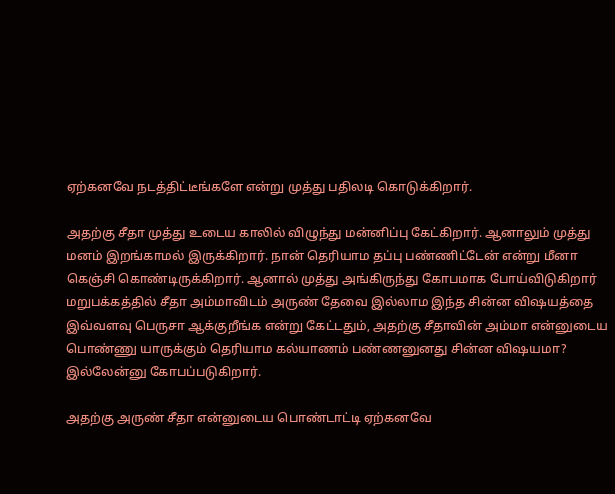ஏற்கனவே நடத்திட்டீங்களே என்று முத்து பதிலடி கொடுக்கிறார்.

அதற்கு சீதா முத்து உடைய காலில் விழுந்து மன்னிப்பு கேட்கிறார். ஆனாலும் முத்து மனம் இறங்காமல் இருக்கிறார். நான் தெரியாம தப்பு பண்ணிட்டேன் என்று மீனா கெஞ்சி கொண்டிருக்கிறார். ஆனால் முத்து அங்கிருந்து கோபமாக போய்விடுகிறார்‌ மறுபக்கத்தில் சீதா அம்மாவிடம் அருண் தேவை இல்லாம இந்த சின்ன விஷயத்தை இவ்வளவு பெருசா ஆக்குறீங்க என்று கேட்டதும், அதற்கு சீதாவின் அம்மா என்னுடைய பொண்ணு யாருக்கும் தெரியாம கல்யாணம் பண்ணனுனது சின்ன விஷயமா? இல்லேன்னு கோபப்படுகிறார்.

அதற்கு அருண் சீதா என்னுடைய பொண்டாட்டி ஏற்கனவே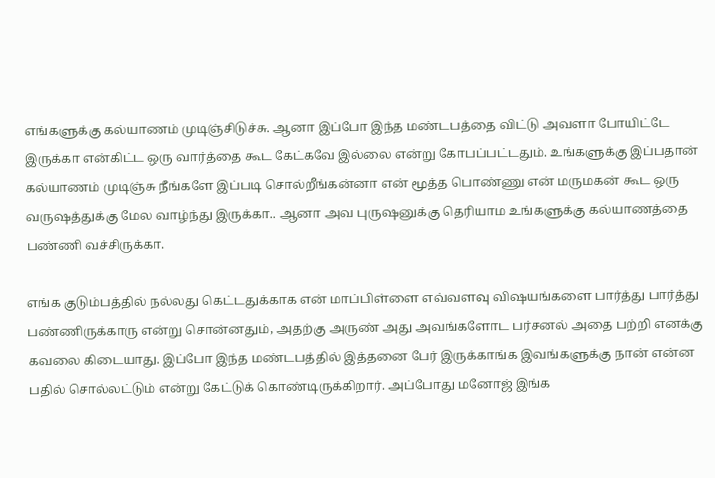எங்களுக்கு கல்யாணம் முடிஞ்சிடுச்சு. ஆனா இப்போ இந்த மண்டபத்தை விட்டு அவளா போயிட்டே இருக்கா என்கிட்ட ஒரு வார்த்தை கூட கேட்கவே இல்லை என்று கோபப்பட்டதும். உங்களுக்கு இப்பதான் கல்யாணம் முடிஞ்சு நீங்களே இப்படி சொல்றீங்கன்னா என் மூத்த பொண்ணு என் மருமகன் கூட ஒரு வருஷத்துக்கு மேல வாழ்ந்து இருக்கா.. ஆனா அவ புருஷனுக்கு தெரியாம உங்களுக்கு கல்யாணத்தை பண்ணி வச்சிருக்கா.

எங்க குடும்பத்தில் நல்லது கெட்டதுக்காக என் மாப்பிள்ளை எவ்வளவு விஷயங்களை பார்த்து பார்த்து பண்ணிருக்காரு என்று சொன்னதும், அதற்கு அருண் அது அவங்களோட பர்சனல் அதை பற்றி எனக்கு கவலை கிடையாது. இப்போ இந்த மண்டபத்தில் இத்தனை பேர் இருக்காங்க இவங்களுக்கு நான் என்ன பதில் சொல்லட்டும் என்று கேட்டுக் கொண்டிருக்கிறார். அப்போது மனோஜ் இங்க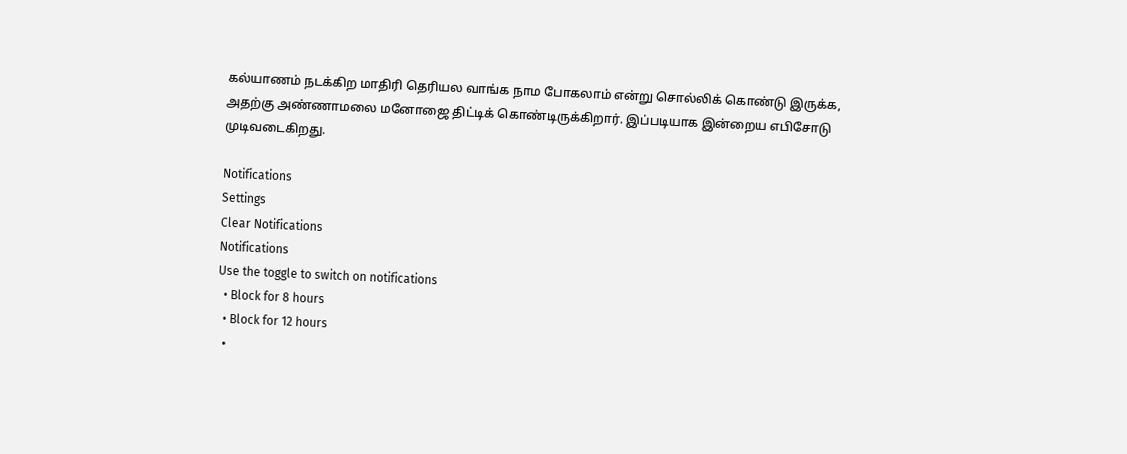கல்யாணம் நடக்கிற மாதிரி தெரியல வாங்க நாம போகலாம் என்று சொல்லிக் கொண்டு இருக்க, அதற்கு அண்ணாமலை மனோஜை திட்டிக் கொண்டிருக்கிறார். இப்படியாக இன்றைய எபிசோடு முடிவடைகிறது.

Notifications
Settings
Clear Notifications
Notifications
Use the toggle to switch on notifications
  • Block for 8 hours
  • Block for 12 hours
  •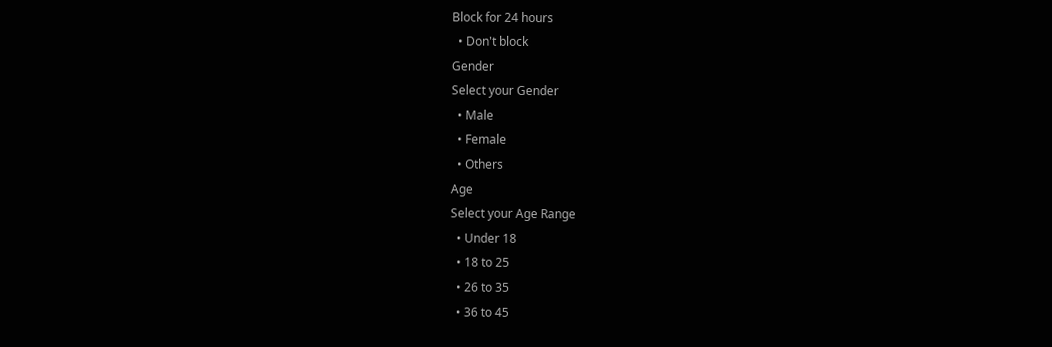Block for 24 hours
  • Don't block
Gender
Select your Gender
  • Male
  • Female
  • Others
Age
Select your Age Range
  • Under 18
  • 18 to 25
  • 26 to 35
  • 36 to 45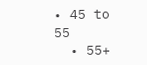• 45 to 55
  • 55+